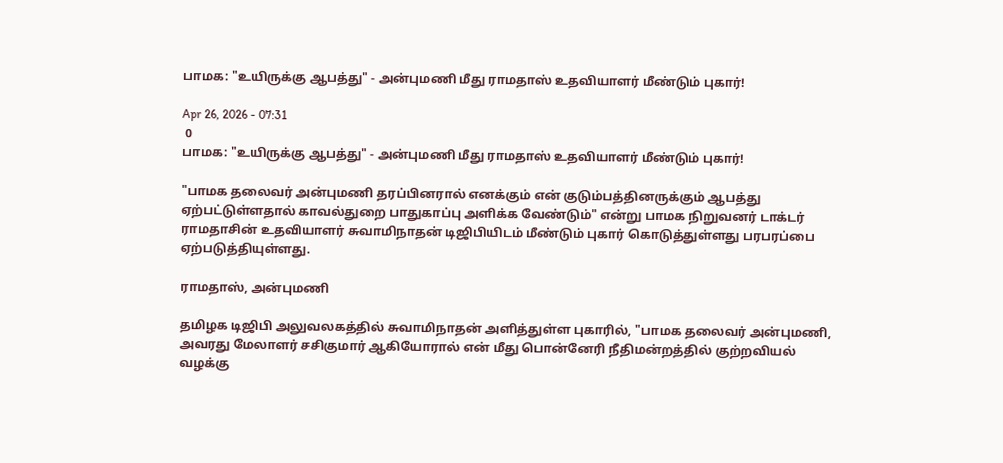பாமக: "உயிருக்கு ஆபத்து" - அன்புமணி மீது ராமதாஸ் உதவியாளர் மீண்டும் புகார்!

Apr 26, 2026 - 07:31
 0
பாமக: "உயிருக்கு ஆபத்து" - அன்புமணி மீது ராமதாஸ் உதவியாளர் மீண்டும் புகார்!

"பாமக தலைவர் அன்புமணி தரப்பினரால் எனக்கும் என் குடும்பத்தினருக்கும் ஆபத்து ஏற்பட்டுள்ளதால் காவல்துறை பாதுகாப்பு அளிக்க வேண்டும்" என்று பாமக நிறுவனர் டாக்டர் ராமதாசின் உதவியாளர் சுவாமிநாதன் டிஜிபியிடம் மீண்டும் புகார் கொடுத்துள்ளது பரபரப்பை ஏற்படுத்தியுள்ளது.

ராமதாஸ், அன்புமணி

தமிழக டிஜிபி அலுவலகத்தில் சுவாமிநாதன் அளித்துள்ள புகாரில், "பாமக தலைவர் அன்புமணி, அவரது மேலாளர் சசிகுமார் ஆகியோரால் என் மீது பொன்னேரி நீதிமன்றத்தில் குற்றவியல் வழக்கு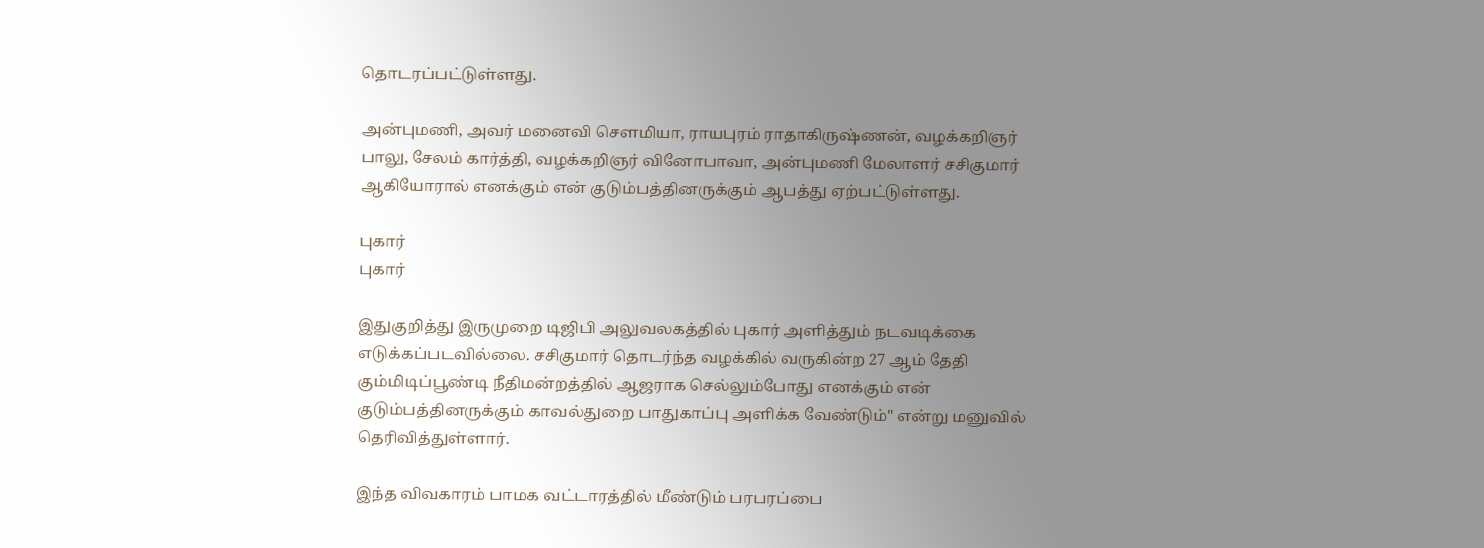தொடரப்பட்டுள்ளது.

அன்புமணி, அவர் மனைவி சௌமியா, ராயபுரம் ராதாகிருஷ்ணன், வழக்கறிஞர் பாலு, சேலம் கார்த்தி, வழக்கறிஞர் வினோபாவா, அன்புமணி மேலாளர் சசிகுமார் ஆகியோரால் எனக்கும் என் குடும்பத்தினருக்கும் ஆபத்து ஏற்பட்டுள்ளது.

புகார்
புகார்

இதுகுறித்து இருமுறை டிஜிபி அலுவலகத்தில் புகார் அளித்தும் நடவடிக்கை எடுக்கப்படவில்லை. சசிகுமார் தொடர்ந்த வழக்கில் வருகின்ற 27 ஆம் தேதி கும்மிடிப்பூண்டி நீதிமன்றத்தில் ஆஜராக செல்லும்போது எனக்கும் என் குடும்பத்தினருக்கும் காவல்துறை பாதுகாப்பு அளிக்க வேண்டும்" என்று மனுவில் தெரிவித்துள்ளார்.

இந்த விவகாரம் பாமக வட்டாரத்தில் மீண்டும் பரபரப்பை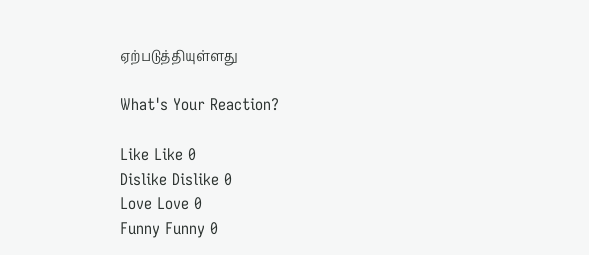ஏற்படுத்தியுள்ளது

What's Your Reaction?

Like Like 0
Dislike Dislike 0
Love Love 0
Funny Funny 0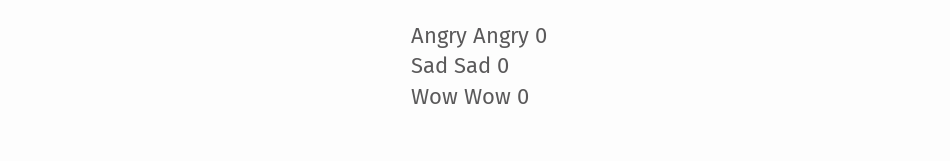Angry Angry 0
Sad Sad 0
Wow Wow 0